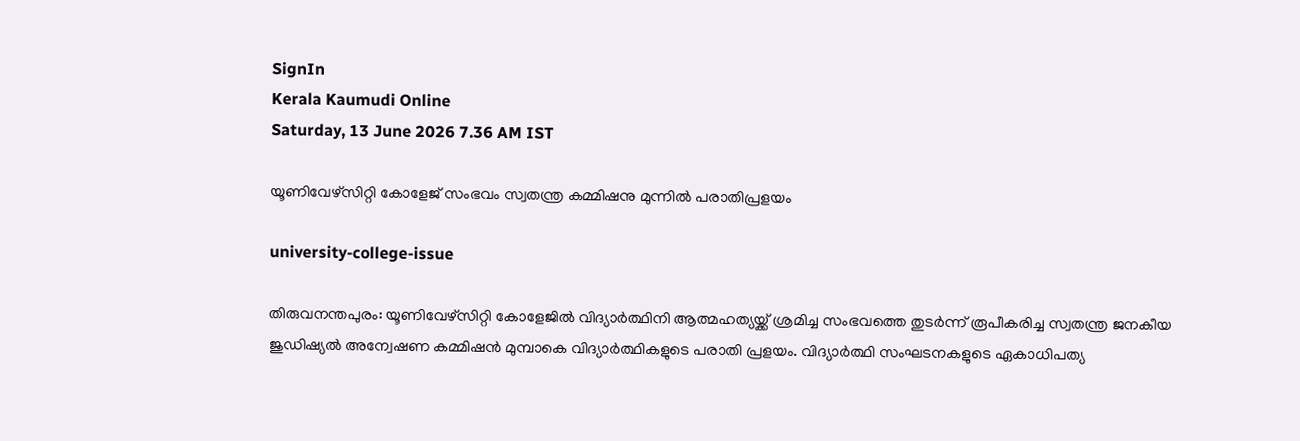SignIn
Kerala Kaumudi Online
Saturday, 13 June 2026 7.36 AM IST

യൂണിവേഴ്‌സിറ്റി കോളേജ് സംഭവം സ്വതന്ത്ര കമ്മിഷനു മുന്നിൽ പരാതിപ്രളയം

university-college-issue

തിരുവനന്തപുരം: യൂണിവേഴ്‌സിറ്റി കോളേജിൽ വിദ്യാർത്ഥിനി ആത്മഹത്യയ്ക്ക് ശ്രമിച്ച സംഭവത്തെ തുടർന്ന് രൂപീകരിച്ച സ്വതന്ത്ര ജനകീയ ജുഡിഷ്യൽ അന്വേഷണ കമ്മിഷൻ മുമ്പാകെ വിദ്യാർത്ഥികളുടെ പരാതി പ്രളയം. വിദ്യാർത്ഥി സംഘടനകളുടെ ഏകാധിപത്യ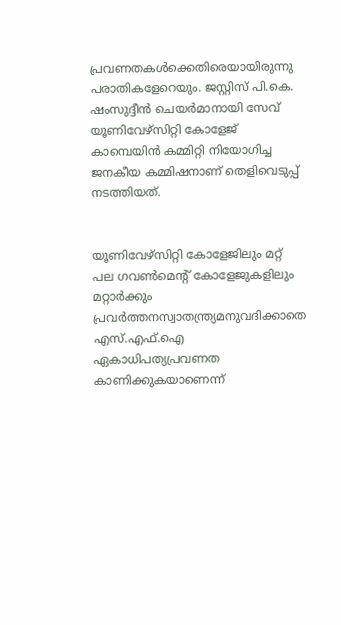പ്രവണതകൾക്കെതിരെയായിരുന്നു പരാതികളേറെയും. ജസ്റ്റിസ് പി.കെ. ഷംസുദ്ദീൻ ചെയർമാനായി സേവ് യൂണിവേഴ്‌സിറ്റി കോളേജ് കാമ്പെയിൻ കമ്മിറ്റി നിയോഗിച്ച ജനകീയ കമ്മിഷനാണ് തെളിവെടുപ്പ് നടത്തിയത്.


യൂണിവേഴ്‌സിറ്റി കോളേജിലും മറ്റ് പല ഗവൺമെന്റ് കോളേജുകളിലും മറ്റാർക്കും പ്രവർത്തനസ്വാതന്ത്ര്യമനുവദിക്കാതെ എസ്.എഫ്.ഐ ഏകാധിപത്യപ്രവണത കാണിക്കുകയാണെന്ന്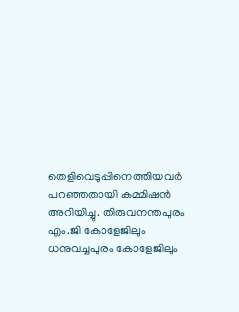തെളിവെടുപ്പിനെത്തിയവർ പറഞ്ഞതായി കമ്മിഷൻ അറിയിച്ചു. തിരുവനന്തപുരം എം.ജി കോളേജിലും ധനുവച്ചപുരം കോളേജിലും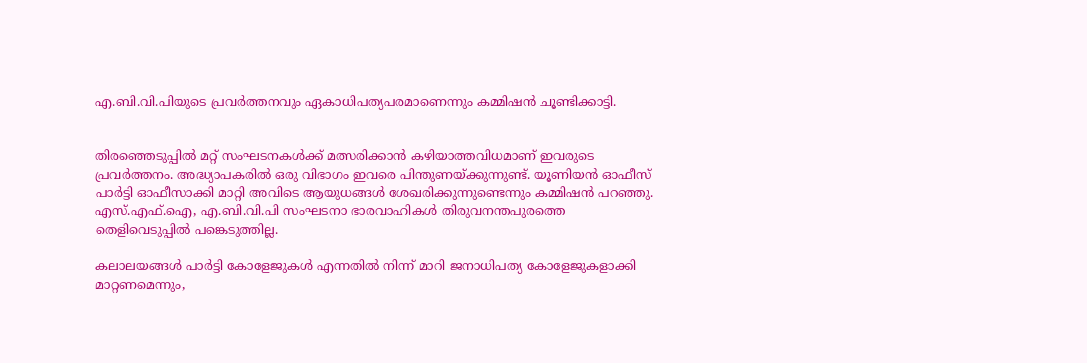എ.ബി.വി.പിയുടെ പ്രവർത്തനവും ഏകാധിപത്യപരമാണെന്നും കമ്മിഷൻ ചൂണ്ടിക്കാട്ടി.


തിരഞ്ഞെടുപ്പിൽ മറ്റ് സംഘടനകൾക്ക് മത്സരിക്കാൻ കഴിയാത്തവിധമാണ് ഇവരുടെ പ്രവർത്തനം. അദ്ധ്യാപകരിൽ ഒരു വിഭാഗം ഇവരെ പിന്തുണയ്ക്കുന്നുണ്ട്. യൂണിയൻ ഓഫീസ് പാർട്ടി ഓഫീസാക്കി മാറ്റി അവിടെ ആയുധങ്ങൾ ശേഖരിക്കുന്നുണ്ടെന്നും കമ്മിഷൻ പറഞ്ഞു. എസ്.എഫ്.ഐ, എ.ബി.വി.പി സംഘടനാ ഭാരവാഹികൾ തിരുവനന്തപുരത്തെ തെളിവെടുപ്പിൽ പങ്കെടുത്തില്ല.

കലാലയങ്ങൾ പാർട്ടി കോളേജുകൾ എന്നതിൽ നിന്ന് മാറി ജനാധിപത്യ കോളേജുകളാക്കി മാറ്റണമെന്നും,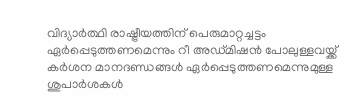വിദ്യാർത്ഥി രാഷ്ട്രീയത്തിന് പെരുമാറ്റച്ചട്ടം ഏർപ്പെടുത്തണമെന്നും റീ അഡ്മിഷൻ പോലുള്ളവയ്ക്ക് കർശന മാനദണ്ഡങ്ങൾ ഏർപ്പെടുത്തണമെന്നുമുള്ള ശുപാർശകൾ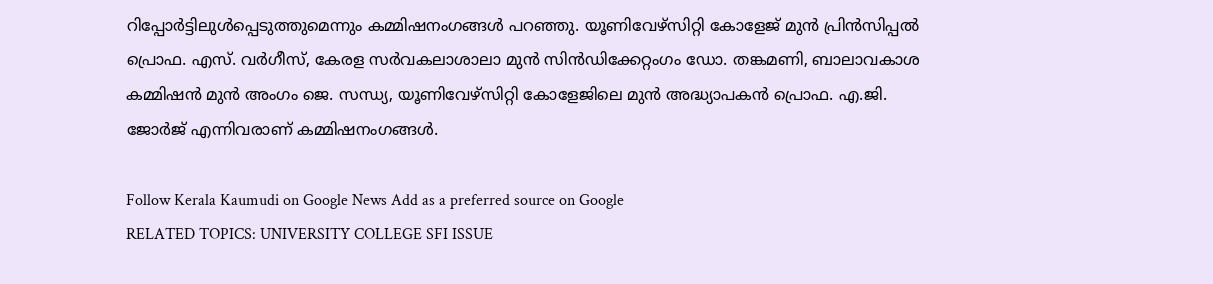റിപ്പോർട്ടിലുൾപ്പെടുത്തുമെന്നും കമ്മിഷനംഗങ്ങൾ പറഞ്ഞു. യൂണിവേഴ്‌സിറ്റി കോളേജ് മുൻ പ്രിൻസിപ്പൽ പ്രൊഫ. എസ്. വർഗീസ്, കേരള സർവകലാശാലാ മുൻ സിൻഡിക്കേറ്റംഗം ഡോ. തങ്കമണി, ബാലാവകാശ കമ്മിഷൻ മുൻ അംഗം ജെ. സന്ധ്യ, യൂണിവേഴ്‌സിറ്റി കോളേജിലെ മുൻ അദ്ധ്യാപകൻ പ്രൊഫ. എ.ജി. ജോർജ് എന്നിവരാണ് കമ്മിഷനംഗങ്ങൾ.

Follow Kerala Kaumudi on Google News Add as a preferred source on Google
RELATED TOPICS: UNIVERSITY COLLEGE SFI ISSUE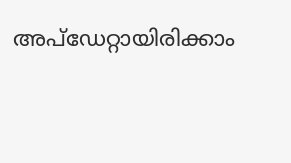അപ്ഡേറ്റായിരിക്കാം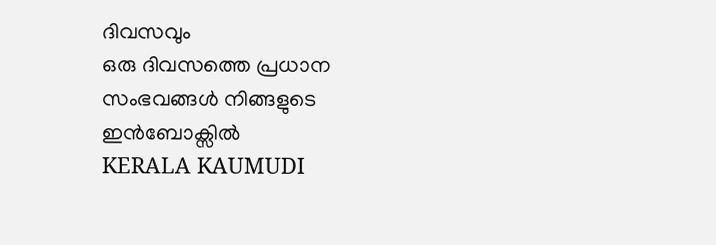ദിവസവും
ഒരു ദിവസത്തെ പ്രധാന സംഭവങ്ങൾ നിങ്ങളുടെ ഇൻബോക്സിൽ
KERALA KAUMUDI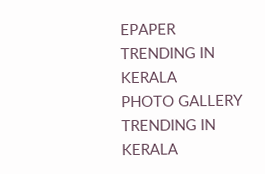EPAPER
TRENDING IN KERALA
PHOTO GALLERY
TRENDING IN KERALA